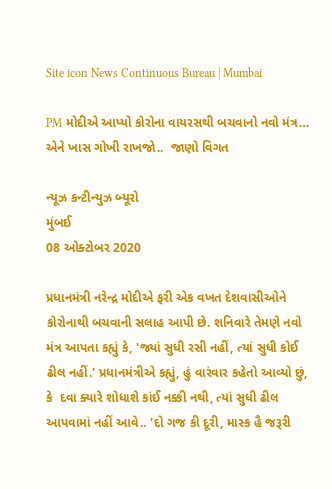Site icon News Continuous Bureau | Mumbai

PM મોદીએ આપ્યો કોરોના વાયરસથી બચવાનો નવો મંત્ર… એને ખાસ ગોખી રાખજો..  જાણો વિગત

ન્યૂઝ કન્ટીન્યુઝ બ્યૂરો
મુંબઈ
08 ઓક્ટોબર 2020

પ્રધાનમંત્રી નરેન્દ્ર મોદીએ ફરી એક વખત દેશવાસીઓને કોરોનાથી બચવાની સલાહ આપી છે. શનિવારે તેમણે નવો મંત્ર આપતા કહ્યું કે, 'જ્યાં સુધી રસી નહીં, ત્યાં સુધી કોઈ ઢીલ નહીં.' પ્રધાનમંત્રીએ કહ્યું, હું વારંવાર કહેતો આવ્યો છું, કે  દવા ક્યારે શોધાશે કાંઈ નક્કી નથી, ત્યાં સુધી ઢીલ આપવામાં નહીં આવે.. 'દો ગજ કી દૂરી, માસ્ક હૈ જરૂરી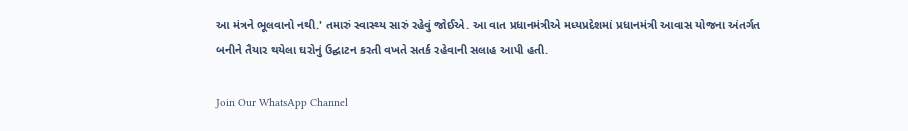આ મંત્રને ભૂલવાનો નથી.' તમારું સ્વાસ્થ્ય સારું રહેવું જોઈએ. આ વાત પ્રધાનમંત્રીએ મધ્યપ્રદેશમાં પ્રધાનમંત્રી આવાસ યોજના અંતર્ગત બનીને તૈયાર થયેલા ઘરોનું ઉદ્ઘાટન કરતી વખતે સતર્ક રહેવાની સલાહ આપી હતી.

Join Our WhatsApp Channel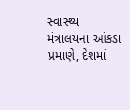સ્વાસ્થ્ય મંત્રાલયના આંકડા પ્રમાણે, દેશમાં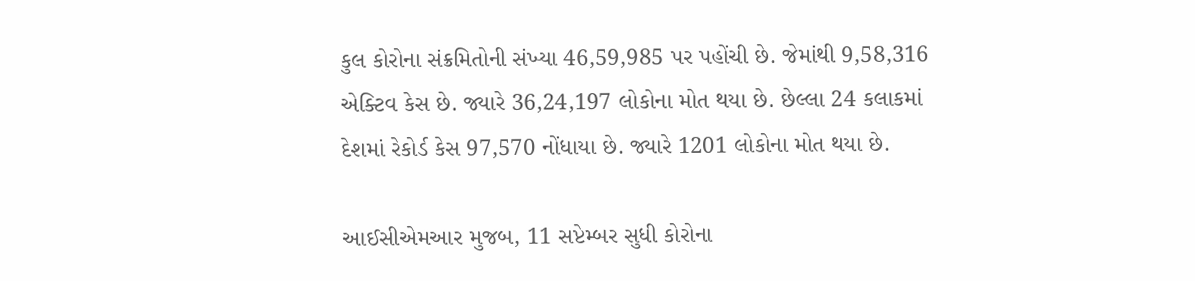કુલ કોરોના સંક્રમિતોની સંખ્યા 46,59,985 પર પહોંચી છે. જેમાંથી 9,58,316 એક્ટિવ કેસ છે. જ્યારે 36,24,197 લોકોના મોત થયા છે. છેલ્લા 24 કલાકમાં દેશમાં રેકોર્ડ કેસ 97,570 નોંધાયા છે. જ્યારે 1201 લોકોના મોત થયા છે.

આઈસીએમઆર મુજબ, 11 સપ્ટેમ્બર સુધી કોરોના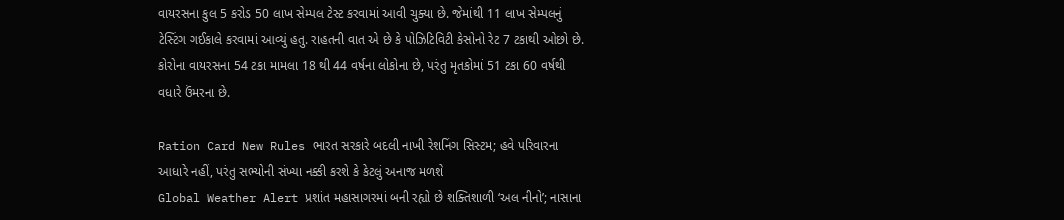વાયરસના કુલ 5 કરોડ 50 લાખ સેમ્પલ ટેસ્ટ કરવામાં આવી ચુક્યા છે. જેમાંથી 11 લાખ સેમ્પલનું ટેસ્ટિંગ ગઈકાલે કરવામાં આવ્યું હતુ. રાહતની વાત એ છે કે પોઝિટિવિટી કેસોનો રેટ 7 ટકાથી ઓછો છે. કોરોના વાયરસના 54 ટકા મામલા 18 થી 44 વર્ષના લોકોના છે, પરંતુ મૃતકોમાં 51 ટકા 60 વર્ષથી વધારે ઉંમરના છે.

Ration Card New Rules ભારત સરકારે બદલી નાખી રેશનિંગ સિસ્ટમ; હવે પરિવારના આધારે નહીં, પરંતુ સભ્યોની સંખ્યા નક્કી કરશે કે કેટલું અનાજ મળશે
Global Weather Alert પ્રશાંત મહાસાગરમાં બની રહ્યો છે શક્તિશાળી ‘અલ નીનો’; નાસાના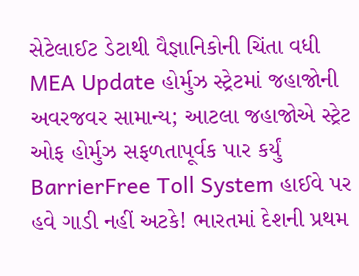સેટેલાઈટ ડેટાથી વૈજ્ઞાનિકોની ચિંતા વધી
MEA Update હોર્મુઝ સ્ટ્રેટમાં જહાજોની અવરજવર સામાન્ય; આટલા જહાજોએ સ્ટ્રેટ ઓફ હોર્મુઝ સફળતાપૂર્વક પાર કર્યું
BarrierFree Toll System હાઈવે પર હવે ગાડી નહીં અટકે! ભારતમાં દેશની પ્રથમ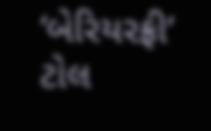‘બેરિયરફ્રી’ ટોલ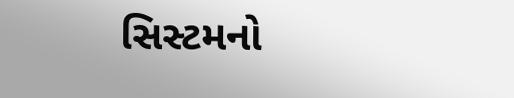સિસ્ટમનો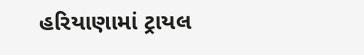હરિયાણામાં ટ્રાયલ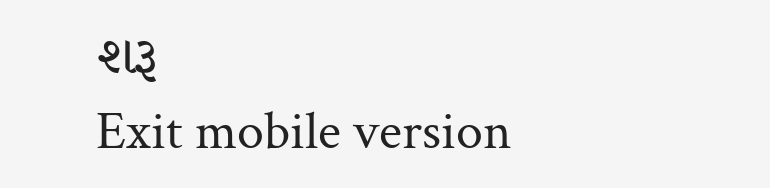શરૂ
Exit mobile version